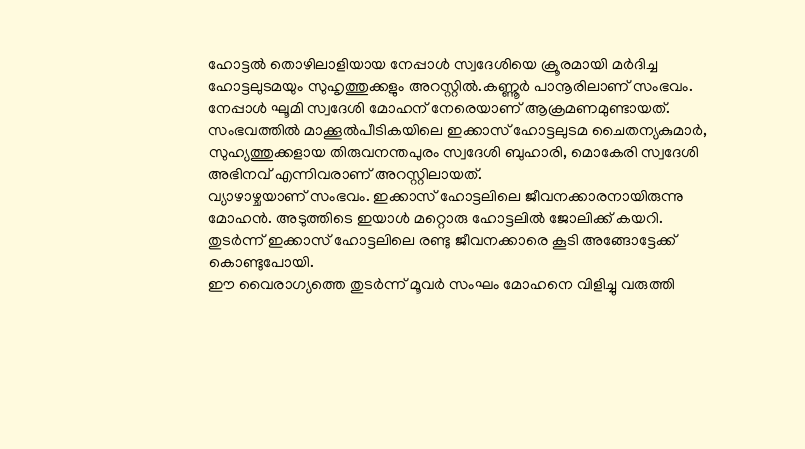ഹോട്ടൽ തൊഴിലാളിയായ നേപ്പാൾ സ്വദേശിയെ ക്രൂരമായി മർദിച്ച ഹോട്ടലുടമയും സുഹൃത്തുക്കളും അറസ്റ്റിൽ.കണ്ണൂർ പാനൂരിലാണ് സംഭവം.
നേപ്പാൾ ഘൂമി സ്വദേശി മോഹന് നേരെയാണ് ആക്രമണമുണ്ടായത്. സംഭവത്തിൽ മാക്കൂൽപീടികയിലെ ഇക്കാസ് ഹോട്ടലുടമ ചൈതന്യകുമാർ, സുഹ്യത്തുക്കളായ തിരുവനന്തപുരം സ്വദേശി ബുഹാരി, മൊകേരി സ്വദേശി അഭിനവ് എന്നിവരാണ് അറസ്റ്റിലായത്.
വ്യാഴാഴ്ചയാണ് സംഭവം. ഇക്കാസ് ഹോട്ടലിലെ ജീവനക്കാരനായിരുന്നു മോഹൻ. അടുത്തിടെ ഇയാൾ മറ്റൊരു ഹോട്ടലിൽ ജോലിക്ക് കയറി. തുടർന്ന് ഇക്കാസ് ഹോട്ടലിലെ രണ്ടു ജീവനക്കാരെ കൂടി അങ്ങോട്ടേക്ക് കൊണ്ടുപോയി.
ഈ വൈരാഗ്യത്തെ തുടർന്ന് മൂവർ സംഘം മോഹനെ വിളിച്ചു വരുത്തി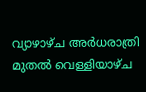വ്യാഴാഴ്ച അർധരാത്രി മുതൽ വെള്ളിയാഴ്ച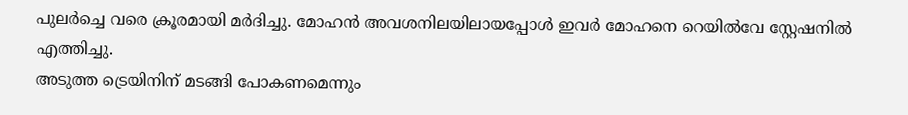പുലർച്ചെ വരെ ക്രൂരമായി മർദിച്ചു. മോഹൻ അവശനിലയിലായപ്പോൾ ഇവർ മോഹനെ റെയിൽവേ സ്റ്റേഷനിൽ എത്തിച്ചു.
അടുത്ത ട്രെയിനിന് മടങ്ങി പോകണമെന്നും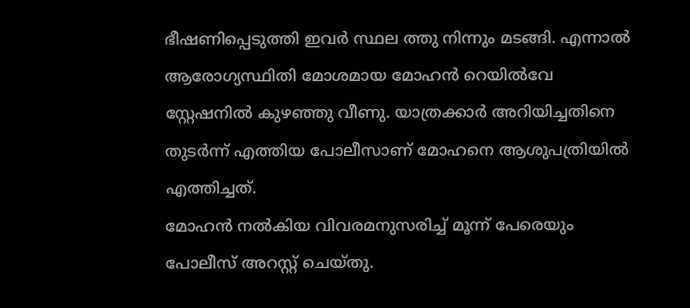ഭീഷണിപ്പെടുത്തി ഇവർ സ്ഥല ത്തു നിന്നും മടങ്ങി. എന്നാൽ ആരോഗ്യസ്ഥിതി മോശമായ മോഹൻ റെയിൽവേ സ്റ്റേഷനിൽ കുഴഞ്ഞു വീണു. യാത്രക്കാർ അറിയിച്ചതിനെ തുടർന്ന് എത്തിയ പോലീസാണ് മോഹനെ ആശുപത്രിയിൽ എത്തിച്ചത്.
മോഹൻ നൽകിയ വിവരമനുസരിച്ച് മൂന്ന് പേരെയും പോലീസ് അറസ്റ്റ് ചെയ്തു.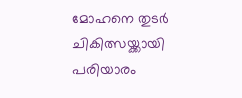മോഹനെ തുടർ ചികിത്സയ്ക്കായി പരിയാരം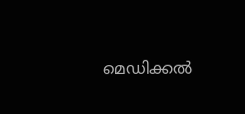മെഡിക്കൽ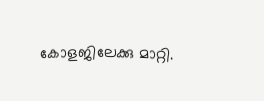കോളജിലേക്കു മാറ്റി.